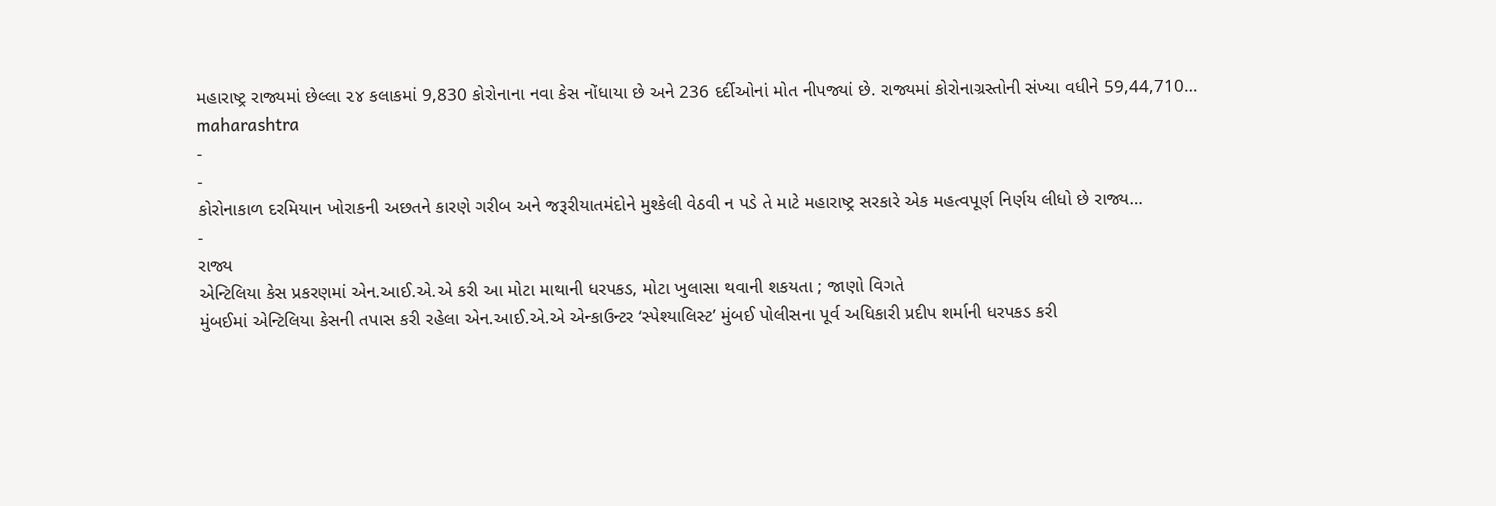મહારાષ્ટ્ર રાજ્યમાં છેલ્લા ૨૪ કલાકમાં 9,830 કોરોનાના નવા કેસ નોંધાયા છે અને 236 દર્દીઓનાં મોત નીપજ્યાં છે. રાજ્યમાં કોરોનાગ્રસ્તોની સંખ્યા વધીને 59,44,710…
maharashtra
-
-
કોરોનાકાળ દરમિયાન ખોરાકની અછતને કારણે ગરીબ અને જરૂરીયાતમંદોને મુશ્કેલી વેઠવી ન પડે તે માટે મહારાષ્ટ્ર સરકારે એક મહત્વપૂર્ણ નિર્ણય લીધો છે રાજ્ય…
-
રાજ્ય
એન્ટિલિયા કેસ પ્રકરણમાં એન.આઈ.એ.એ કરી આ મોટા માથાની ધરપકડ, મોટા ખુલાસા થવાની શકયતા ; જાણો વિગતે
મુંબઈમાં એન્ટિલિયા કેસની તપાસ કરી રહેલા એન.આઈ.એ.એ એન્કાઉન્ટર ‘સ્પેશ્યાલિસ્ટ’ મુંબઈ પોલીસના પૂર્વ અધિકારી પ્રદીપ શર્માની ધરપકડ કરી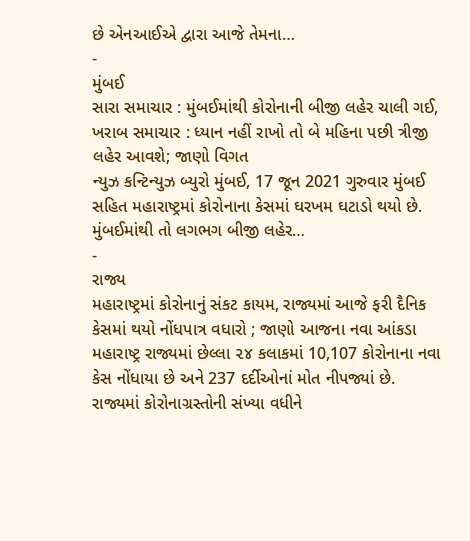છે એનઆઈએ દ્વારા આજે તેમના…
-
મુંબઈ
સારા સમાચાર : મુંબઈમાંથી કોરોનાની બીજી લહેર ચાલી ગઈ, ખરાબ સમાચાર : ધ્યાન નહીં રાખો તો બે મહિના પછી ત્રીજી લહેર આવશે; જાણો વિગત
ન્યુઝ કન્ટિન્યુઝ બ્યુરો મુંબઈ, 17 જૂન 2021 ગુરુવાર મુંબઈ સહિત મહારાષ્ટ્રમાં કોરોનાના કેસમાં ઘરખમ ઘટાડો થયો છે. મુંબઈમાંથી તો લગભગ બીજી લહેર…
-
રાજ્ય
મહારાષ્ટ્રમાં કોરોનાનું સંકટ કાયમ, રાજ્યમાં આજે ફરી દૈનિક કેસમાં થયો નોંધપાત્ર વધારો ; જાણો આજના નવા આંકડા
મહારાષ્ટ્ર રાજ્યમાં છેલ્લા ૨૪ કલાકમાં 10,107 કોરોનાના નવા કેસ નોંધાયા છે અને 237 દર્દીઓનાં મોત નીપજ્યાં છે. રાજ્યમાં કોરોનાગ્રસ્તોની સંખ્યા વધીને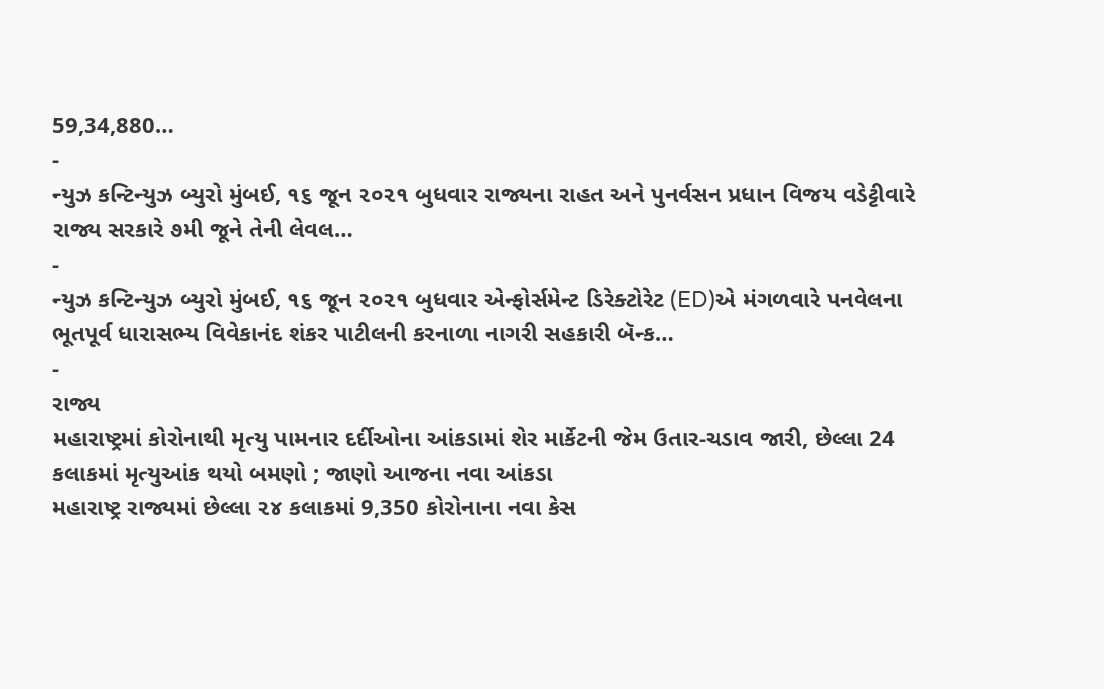59,34,880…
-
ન્યુઝ કન્ટિન્યુઝ બ્યુરો મુંબઈ, ૧૬ જૂન ૨૦૨૧ બુધવાર રાજ્યના રાહત અને પુનર્વસન પ્રધાન વિજય વડેટ્ટીવારે રાજ્ય સરકારે ૭મી જૂને તેની લેવલ…
-
ન્યુઝ કન્ટિન્યુઝ બ્યુરો મુંબઈ, ૧૬ જૂન ૨૦૨૧ બુધવાર એન્ફોર્સમેન્ટ ડિરેક્ટોરેટ (ED)એ મંગળવારે પનવેલના ભૂતપૂર્વ ધારાસભ્ય વિવેકાનંદ શંકર પાટીલની કરનાળા નાગરી સહકારી બૅન્ક…
-
રાજ્ય
મહારાષ્ટ્રમાં કોરોનાથી મૃત્યુ પામનાર દર્દીઓના આંકડામાં શેર માર્કેટની જેમ ઉતાર-ચડાવ જારી, છેલ્લા 24 કલાકમાં મૃત્યુઆંક થયો બમણો ; જાણો આજના નવા આંકડા
મહારાષ્ટ્ર રાજ્યમાં છેલ્લા ૨૪ કલાકમાં 9,350 કોરોનાના નવા કેસ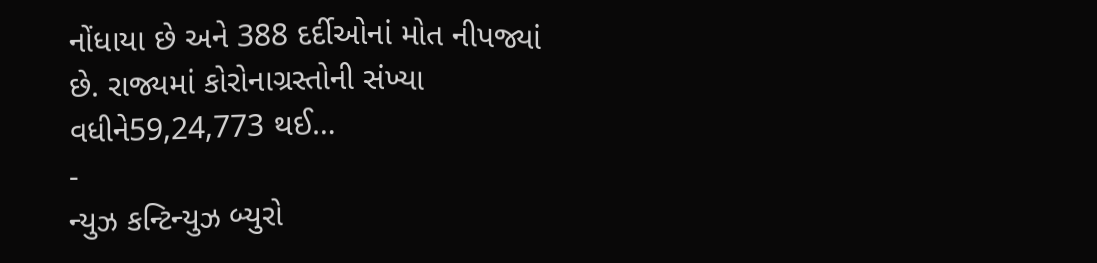નોંધાયા છે અને 388 દર્દીઓનાં મોત નીપજ્યાં છે. રાજ્યમાં કોરોનાગ્રસ્તોની સંખ્યા વધીને59,24,773 થઈ…
-
ન્યુઝ કન્ટિન્યુઝ બ્યુરો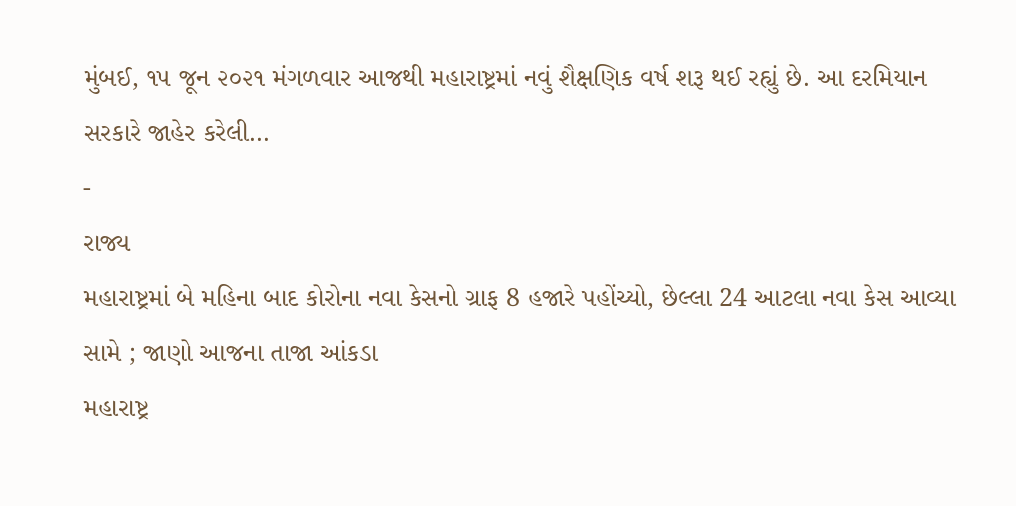મુંબઈ, ૧૫ જૂન ૨૦૨૧ મંગળવાર આજથી મહારાષ્ટ્રમાં નવું શૈક્ષણિક વર્ષ શરૂ થઈ રહ્યું છે. આ દરમિયાન સરકારે જાહેર કરેલી…
-
રાજ્ય
મહારાષ્ટ્રમાં બે મહિના બાદ કોરોના નવા કેસનો ગ્રાફ 8 હજારે પહોંચ્યો, છેલ્લા 24 આટલા નવા કેસ આવ્યા સામે ; જાણો આજના તાજા આંકડા
મહારાષ્ટ્ર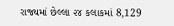રાજ્યમાં છેલ્લા ૨૪ કલાકમાં 8,129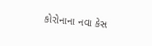કોરોનાના નવા કેસ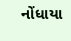નોંધાયા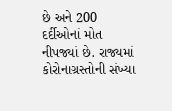છે અને 200 દર્દીઓનાં મોત નીપજ્યાં છે. રાજ્યમાં કોરોનાગ્રસ્તોની સંખ્યા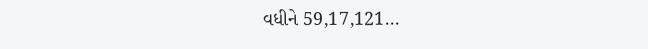વધીને 59,17,121…